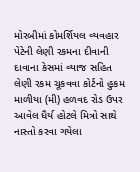મોરબીમાં કોમર્શિયલ વ્યવહાર પેટેની લેણી રકમના દીવાની દાવાના કેસમાં વ્યાજ સહિત લેણી રકમ ચૂકવવા કોર્ટનો હુકમ માળીયા (મી) હળવદ રોડ ઉપર આવેલ ધૈર્ય હોટલે મિત્રો સાથે નાસ્તો કરવા ગયેલા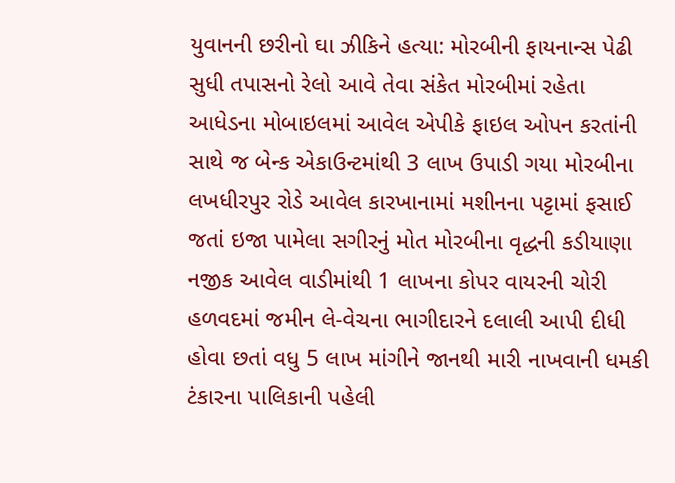યુવાનની છરીનો ઘા ઝીકિને હત્યા: મોરબીની ફાયનાન્સ પેઢી સુધી તપાસનો રેલો આવે તેવા સંકેત મોરબીમાં રહેતા આધેડના મોબાઇલમાં આવેલ એપીકે ફાઇલ ઓપન કરતાંની સાથે જ બેન્ક એકાઉન્ટમાંથી 3 લાખ ઉપાડી ગયા મોરબીના લખધીરપુર રોડે આવેલ કારખાનામાં મશીનના પટ્ટામાં ફસાઈ જતાં ઇજા પામેલા સગીરનું મોત મોરબીના વૃદ્ધની કડીયાણા નજીક આવેલ વાડીમાંથી 1 લાખના કોપર વાયરની ચોરી હળવદમાં જમીન લે-વેચના ભાગીદારને દલાલી આપી દીધી હોવા છતાં વધુ 5 લાખ માંગીને જાનથી મારી નાખવાની ધમકી ટંકારના પાલિકાની પહેલી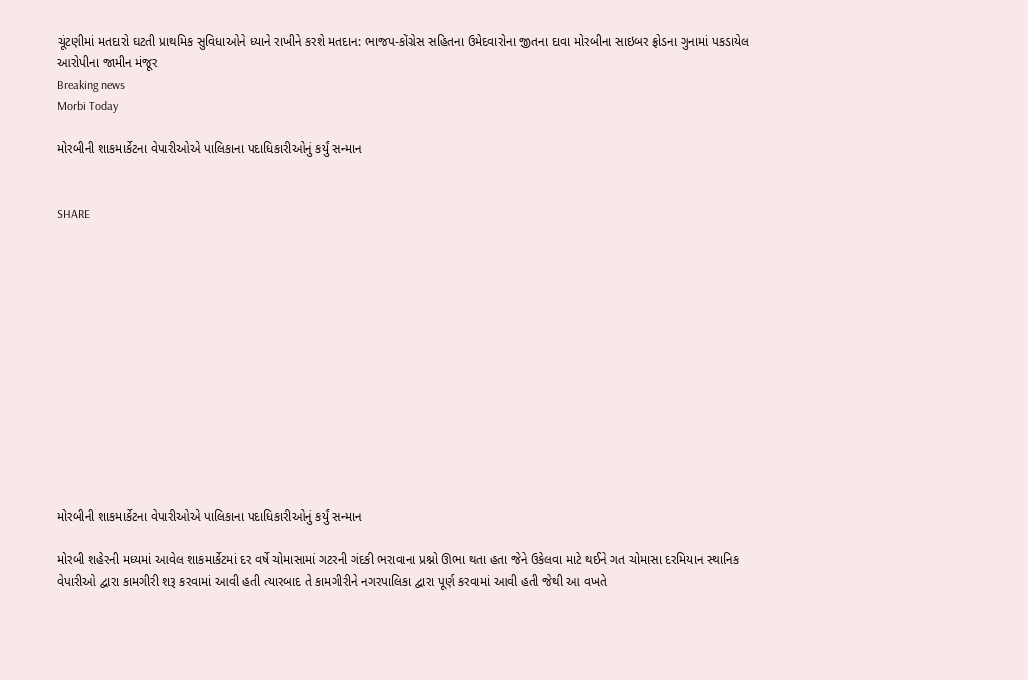ચૂંટણીમાં મતદારો ઘટતી પ્રાથમિક સુવિધાઓને ધ્યાને રાખીને કરશે મતદાન: ભાજપ-કોંગ્રેસ સહિતના ઉમેદવારોના જીતના દાવા મોરબીના સાઇબર ફ્રોડના ગુનામાં પકડાયેલ આરોપીના જામીન મંજૂર
Breaking news
Morbi Today

મોરબીની શાકમાર્કેટના વેપારીઓએ પાલિકાના પદાધિકારીઓનું કર્યું સન્માન


SHARE













મોરબીની શાકમાર્કેટના વેપારીઓએ પાલિકાના પદાધિકારીઓનું કર્યું સન્માન

મોરબી શહેરની મધ્યમાં આવેલ શાકમાર્કેટમાં દર વર્ષે ચોમાસામાં ગટરની ગંદકી ભરાવાના પ્રશ્નો ઊભા થતા હતા જેને ઉકેલવા માટે થઈને ગત ચોમાસા દરમિયાન સ્થાનિક વેપારીઓ દ્વારા કામગીરી શરૂ કરવામાં આવી હતી ત્યારબાદ તે કામગીરીને નગરપાલિકા દ્વારા પૂર્ણ કરવામાં આવી હતી જેથી આ વખતે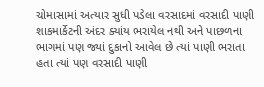ચોમાસામાં અત્યાર સુધી પડેલા વરસાદમાં વરસાદી પાણી શાકમાર્કેટની અંદર ક્યાંય ભરાયેલ નથી અને પાછળના ભાગમાં પણ જ્યાં દુકાનો આવેલ છે ત્યાં પાણી ભરાતા હતા ત્યાં પણ વરસાદી પાણી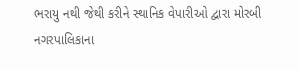ભરાયુ નથી જેથી કરીને સ્થાનિક વેપારીઓ દ્વારા મોરબી નગરપાલિકાના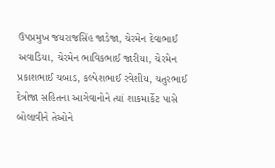ઉપપ્રમુખ જયરાજસિંહ જાડેજા, ચેરમેન દેવાભાઈ અવાડિયા, ચેરમેન ભાવિકભાઈ જારીયા, ચેરમેન પ્રકાશભાઈ ચબાડ, કલ્પેશભાઈ રવેશીય, ચતુરભાઈ દેત્રોજા સહિતના આગેવાનોને ત્યાં શાકમાર્કેટ પાસે બોલાવીને તેઓને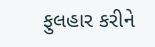ફુલહાર કરીને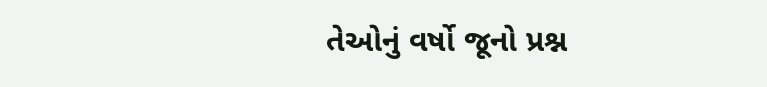તેઓનું વર્ષો જૂનો પ્રશ્ન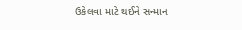ઉકેલવા માટે થઈને સન્માન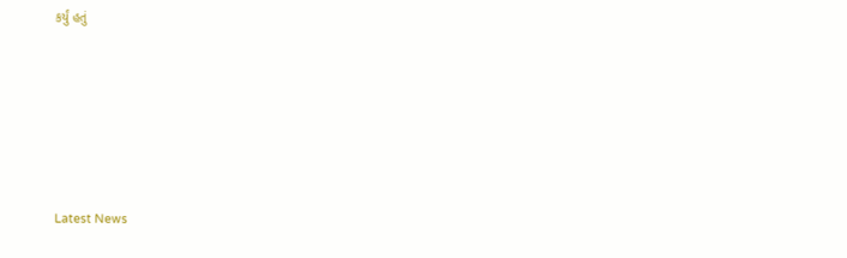કર્યું હતું






Latest News